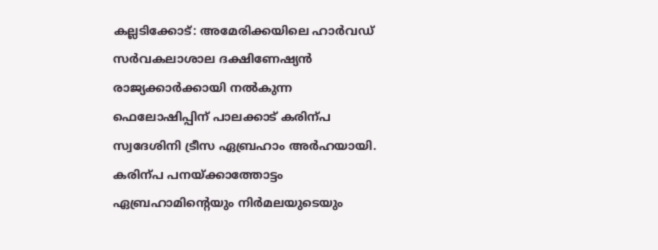കല്ലടിക്കോട്: അമേരിക്കയിലെ ഹാർവഡ് സർവകലാശാല ദക്ഷിണേഷ്യൻ രാജ്യക്കാർക്കായി നൽകുന്ന ഫെലോഷിപ്പിന് പാലക്കാട് കരിന്പ സ്വദേശിനി ട്രീസ ഏബ്രഹാം അർഹയായി. കരിന്പ പനയ്ക്കാത്തോട്ടം ഏബ്രഹാമിന്റെയും നിർമലയുടെയും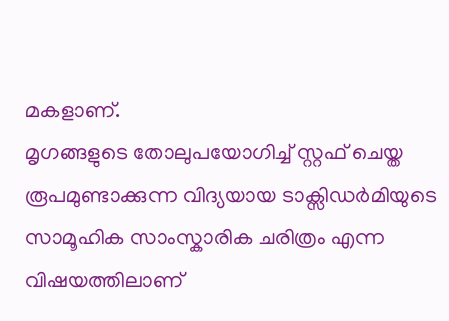മകളാണ്.
മൃഗങ്ങളുടെ തോലുപയോഗിച്ച് സ്റ്റഫ് ചെയ്ത രൂപമുണ്ടാക്കുന്ന വിദ്യയായ ടാക്സിഡർമിയുടെ സാമൂഹിക സാംസ്കാരിക ചരിത്രം എന്ന വിഷയത്തിലാണ്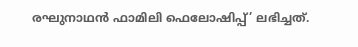രഘുനാഥൻ ഫാമിലി ഫെലോഷിപ്പ്’ ലഭിച്ചത്.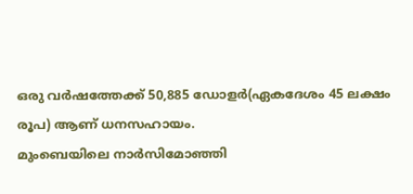ഒരു വർഷത്തേക്ക് 50,885 ഡോളർ(ഏകദേശം 45 ലക്ഷം രൂപ) ആണ് ധനസഹായം.
മുംബെയിലെ നാർസിമോഞ്ഞി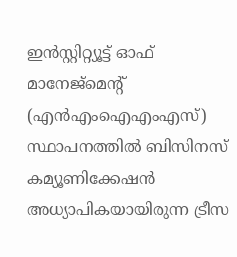ഇൻസ്റ്റിറ്റ്യൂട്ട് ഓഫ് മാനേജ്മെന്റ് (എൻഎംഐഎംഎസ്) സ്ഥാപനത്തിൽ ബിസിനസ് കമ്യൂണിക്കേഷൻ അധ്യാപികയായിരുന്ന ട്രീസ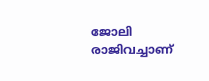ജോലി രാജിവച്ചാണ്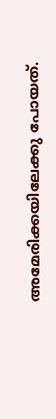അമേരിക്കയിലേക്കു പോയത്.